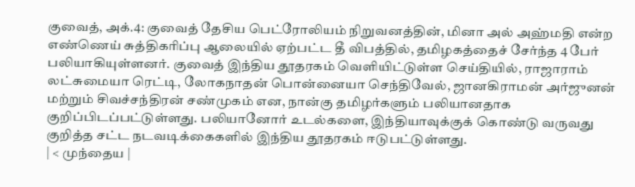குவைத், அக்.4: குவைத் தேசிய பெட்ரோலியம் நிறுவனத்தின், மினா அல் அஹ்மதி என்ற எண்ணெய் சுத்திகரிப்பு ஆலையில் ஏற்பட்ட தீ விபத்தில், தமிழகத்தைச் சேர்ந்த 4 பேர் பலியாகியுள்ளனர். குவைத் இந்திய தூதரகம் வெளியிட்டுள்ள செய்தியில், ராஜாராம் லட்சுமையா ரெட்டி, லோகநாதன் பொன்னையா செந்திவேல், ஜானகிராமன் அர்ஜுனன் மற்றும் சிவச்சந்திரன் சண்முகம் என, நான்கு தமிழர்களும் பலியானதாக குறிப்பிடப்பட்டுள்ளது. பலியானோர் உடல்களை, இந்தியாவுக்குக் கொண்டு வருவது குறித்த சட்ட நடவடிக்கைகளில் இந்திய தூதரகம் ஈடுபட்டுள்ளது.
| < முந்தைய |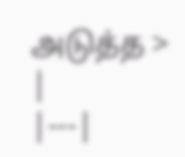அடுத்த > |
|---|